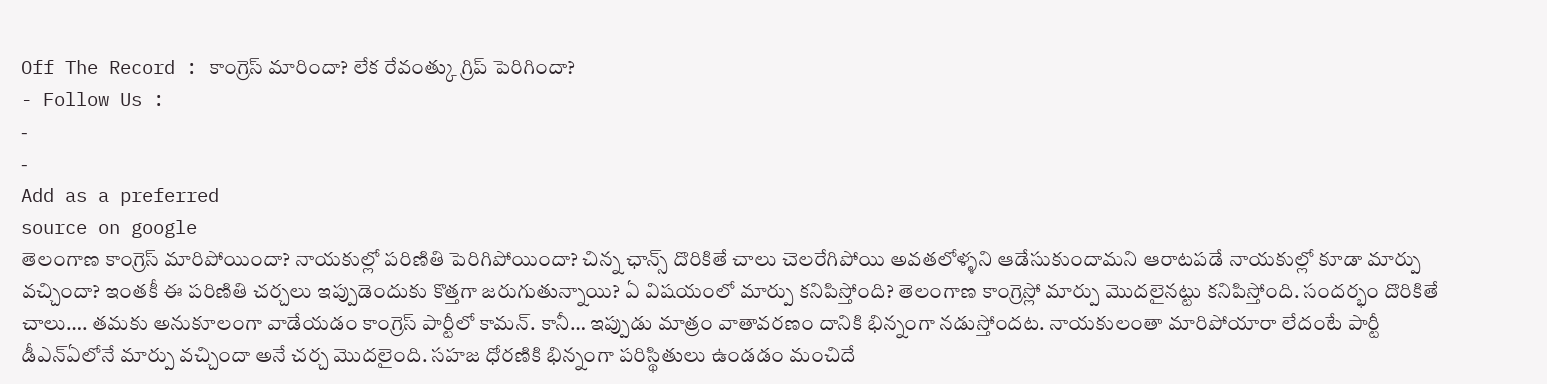Off The Record : కాంగ్రెస్ మారిందా? లేక రేవంత్కు గ్రిప్ పెరిగిందా?
- Follow Us :
-
-
Add as a preferred
source on google
తెలంగాణ కాంగ్రెస్ మారిపోయిందా? నాయకుల్లో పరిణితి పెరిగిపోయిందా? చిన్న ఛాన్స్ దొరికితే చాలు చెలరేగిపోయి అవతలోళ్ళని ఆడేసుకుందామని ఆరాటపడే నాయకుల్లో కూడా మార్పు వచ్చిందా? ఇంతకీ ఈ పరిణితి చర్చలు ఇప్పుడెందుకు కొత్తగా జరుగుతున్నాయి? ఏ విషయంలో మార్పు కనిపిస్తోంది? తెలంగాణ కాంగ్రెస్లో మార్పు మొదలైనట్టు కనిపిస్తోంది. సందర్భం దొరికితే చాలు…. తమకు అనుకూలంగా వాడేయడం కాంగ్రెస్ పార్టీలో కామన్. కానీ… ఇప్పుడు మాత్రం వాతావరణం దానికి భిన్నంగా నడుస్తోందట. నాయకులంతా మారిపోయారా లేదంటే పార్టీ డీఎన్ఏలోనే మార్పు వచ్చిందా అనే చర్చ మొదలైంది. సహజ ధోరణికి భిన్నంగా పరిస్థితులు ఉండడం మంచిదే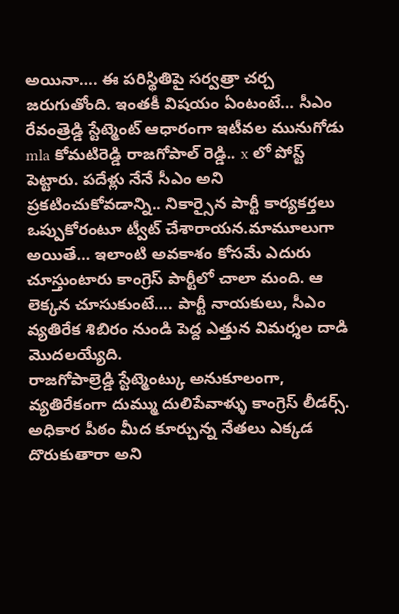అయినా…. ఈ పరిస్థితిపై సర్వత్రా చర్చ జరుగుతోంది. ఇంతకీ విషయం ఏంటంటే… సీఎం రేవంత్రెడ్డి స్టేట్మెంట్ ఆధారంగా ఇటీవల మునుగోడు mla కోమటిరెడ్డి రాజగోపాల్ రెడ్డి.. x లో పోస్ట్ పెట్టారు. పదేళ్లు నేనే సీఎం అని ప్రకటించుకోవడాన్ని.. నికార్సైన పార్టీ కార్యకర్తలు ఒప్పుకోరంటూ ట్వీట్ చేశారాయన.మామూలుగా అయితే… ఇలాంటి అవకాశం కోసమే ఎదురు చూస్తుంటారు కాంగ్రెస్ పార్టీలో చాలా మంది. ఆ లెక్కన చూసుకుంటే…. పార్టీ నాయకులు, సీఎం వ్యతిరేక శిబిరం నుండి పెద్ద ఎత్తున విమర్శల దాడి మొదలయ్యేది.
రాజగోపాల్రెడ్డి స్టేట్మెంట్కు అనుకూలంగా, వ్యతిరేకంగా దుమ్ము దులిపేవాళ్ళు కాంగ్రెస్ లీడర్స్. అధికార పీఠం మీద కూర్చున్న నేతలు ఎక్కడ దొరుకుతారా అని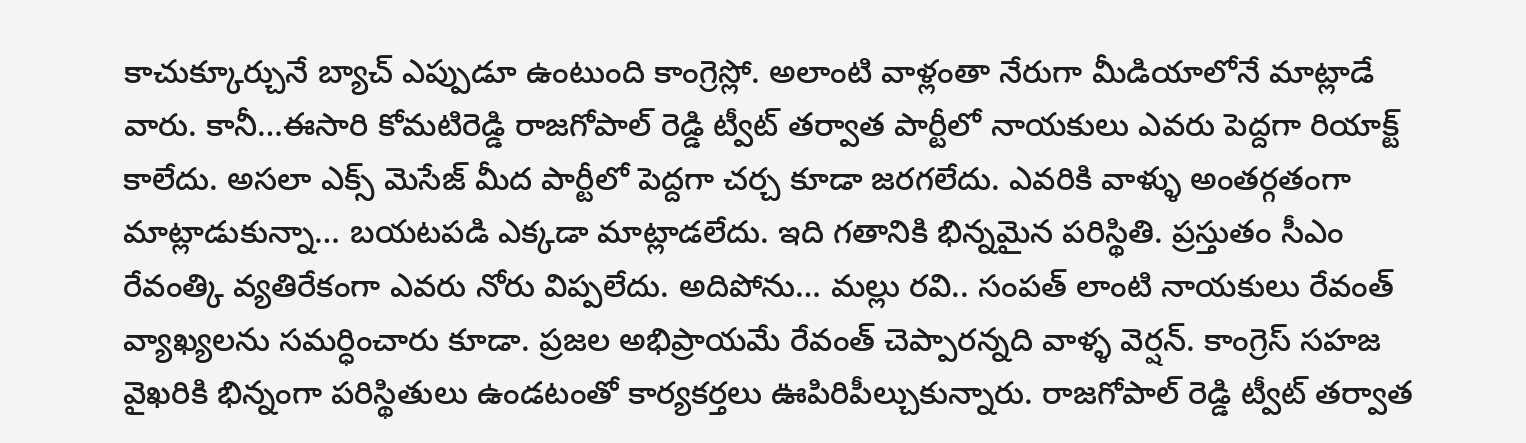కాచుక్కూర్చునే బ్యాచ్ ఎప్పుడూ ఉంటుంది కాంగ్రెస్లో. అలాంటి వాళ్లంతా నేరుగా మీడియాలోనే మాట్లాడే వారు. కానీ…ఈసారి కోమటిరెడ్డి రాజగోపాల్ రెడ్డి ట్వీట్ తర్వాత పార్టీలో నాయకులు ఎవరు పెద్దగా రియాక్ట్ కాలేదు. అసలా ఎక్స్ మెసేజ్ మీద పార్టీలో పెద్దగా చర్చ కూడా జరగలేదు. ఎవరికి వాళ్ళు అంతర్గతంగా మాట్లాడుకున్నా… బయటపడి ఎక్కడా మాట్లాడలేదు. ఇది గతానికి భిన్నమైన పరిస్థితి. ప్రస్తుతం సీఎం రేవంత్కి వ్యతిరేకంగా ఎవరు నోరు విప్పలేదు. అదిపోను… మల్లు రవి.. సంపత్ లాంటి నాయకులు రేవంత్ వ్యాఖ్యలను సమర్ధించారు కూడా. ప్రజల అభిప్రాయమే రేవంత్ చెప్పారన్నది వాళ్ళ వెర్షన్. కాంగ్రెస్ సహజ వైఖరికి భిన్నంగా పరిస్థితులు ఉండటంతో కార్యకర్తలు ఊపిరిపీల్చుకున్నారు. రాజగోపాల్ రెడ్డి ట్వీట్ తర్వాత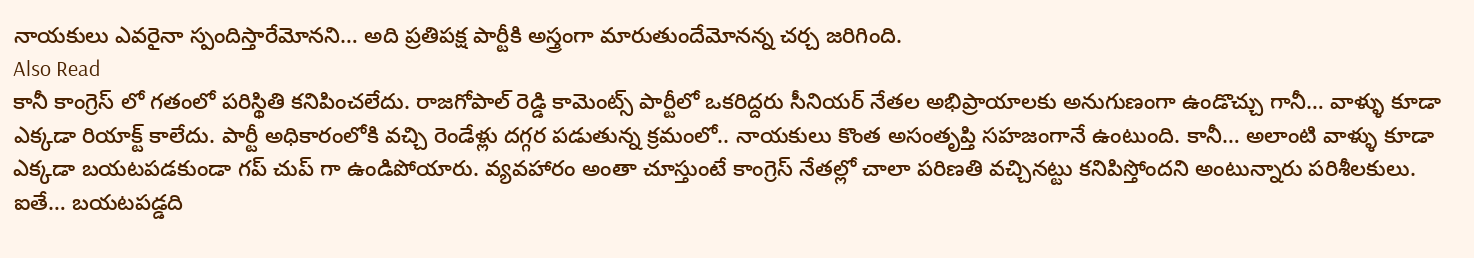నాయకులు ఎవరైనా స్పందిస్తారేమోనని… అది ప్రతిపక్ష పార్టీకి అస్త్రంగా మారుతుందేమోనన్న చర్చ జరిగింది.
Also Read
కానీ కాంగ్రెస్ లో గతంలో పరిస్థితి కనిపించలేదు. రాజగోపాల్ రెడ్డి కామెంట్స్ పార్టీలో ఒకరిద్దరు సీనియర్ నేతల అభిప్రాయాలకు అనుగుణంగా ఉండొచ్చు గానీ… వాళ్ళు కూడా ఎక్కడా రియాక్ట్ కాలేదు. పార్టీ అధికారంలోకి వచ్చి రెండేళ్లు దగ్గర పడుతున్న క్రమంలో.. నాయకులు కొంత అసంతృప్తి సహజంగానే ఉంటుంది. కానీ… అలాంటి వాళ్ళు కూడా ఎక్కడా బయటపడకుండా గప్ చుప్ గా ఉండిపోయారు. వ్యవహారం అంతా చూస్తుంటే కాంగ్రెస్ నేతల్లో చాలా పరిణతి వచ్చినట్టు కనిపిస్తోందని అంటున్నారు పరిశీలకులు. ఐతే… బయటపడ్డది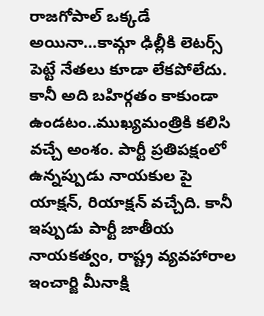రాజగోపాల్ ఒక్కడే అయినా…కామ్గా ఢిల్లీకి లెటర్స్ పెట్టే నేతలు కూడా లేకపోలేదు. కానీ అది బహిర్గతం కాకుండా ఉండటం..ముఖ్యమంత్రికి కలిసి వచ్చే అంశం. పార్టీ ప్రతిపక్షంలో ఉన్నప్పుడు నాయకుల పై యాక్షన్, రియాక్షన్ వచ్చేది. కానీ ఇప్పుడు పార్టీ జాతీయ నాయకత్వం, రాష్ట్ర వ్యవహారాల ఇంచార్జి మీనాక్షి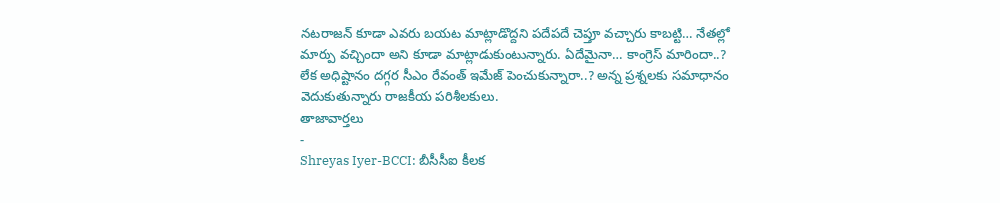నటరాజన్ కూడా ఎవరు బయట మాట్లాడొద్దని పదేపదే చెప్తూ వచ్చారు కాబట్టి… నేతల్లో మార్పు వచ్చిందా అని కూడా మాట్లాడుకుంటున్నారు. ఏదేమైనా… కాంగ్రెస్ మారిందా..? లేక అధిష్టానం దగ్గర సీఎం రేవంత్ ఇమేజ్ పెంచుకున్నారా..? అన్న ప్రశ్నలకు సమాధానం వెదుకుతున్నారు రాజకీయ పరిశీలకులు.
తాజావార్తలు
-
Shreyas Iyer-BCCI: బీసీసీఐ కీలక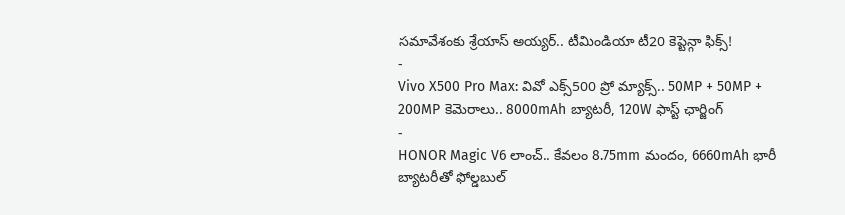సమావేశంకు శ్రేయాస్ అయ్యర్.. టీమిండియా టీ20 కెప్టెన్గా ఫిక్స్!
-
Vivo X500 Pro Max: వివో ఎక్స్500 ప్రో మ్యాక్స్.. 50MP + 50MP + 200MP కెమెరాలు.. 8000mAh బ్యాటరీ, 120W ఫాస్ట్ ఛార్జింగ్
-
HONOR Magic V6 లాంచ్.. కేవలం 8.75mm మందం, 6660mAh భారీ బ్యాటరీతో ఫోల్డబుల్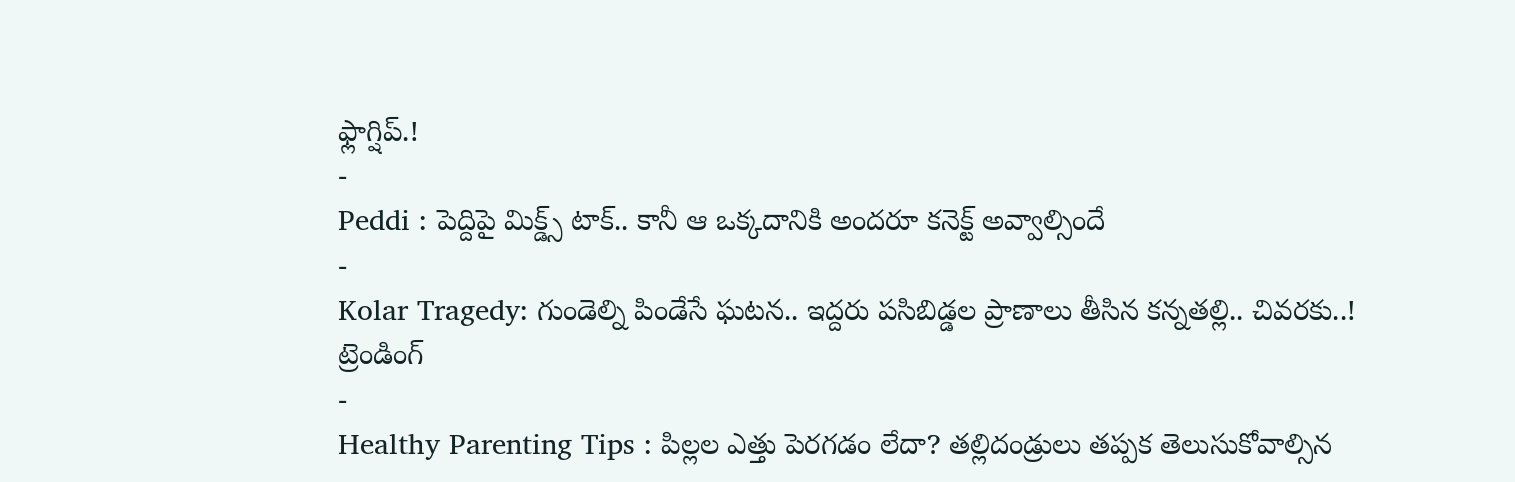ఫ్లాగ్షిప్.!
-
Peddi : పెద్దిపై మిక్డ్స్ టాక్.. కానీ ఆ ఒక్కదానికి అందరూ కనెక్ట్ అవ్వాల్సిందే
-
Kolar Tragedy: గుండెల్ని పిండేసే ఘటన.. ఇద్దరు పసిబిడ్డల ప్రాణాలు తీసిన కన్నతల్లి.. చివరకు..!
ట్రెండింగ్
-
Healthy Parenting Tips : పిల్లల ఎత్తు పెరగడం లేదా? తల్లిదండ్రులు తప్పక తెలుసుకోవాల్సిన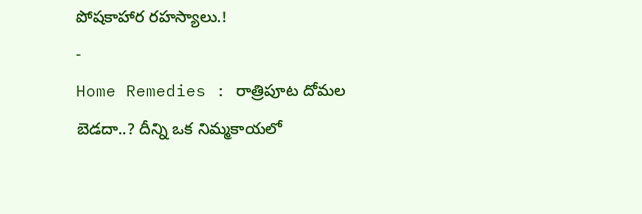పోషకాహార రహస్యాలు.!
-
Home Remedies : రాత్రిపూట దోమల బెడదా..? దీన్ని ఒక నిమ్మకాయలో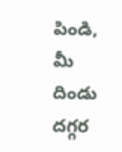పిండి, మీ దిండు దగ్గర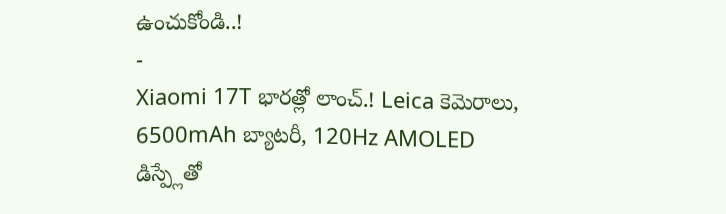ఉంచుకోండి..!
-
Xiaomi 17T భారత్లో లాంచ్.! Leica కెమెరాలు, 6500mAh బ్యాటరీ, 120Hz AMOLED డిస్ప్లేతో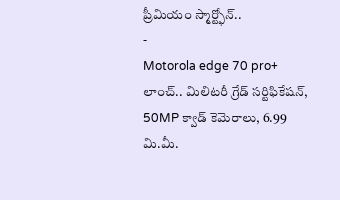ప్రీమియం స్మార్ట్ఫోన్..
-
Motorola edge 70 pro+ లాంచ్.. మిలిటరీ గ్రేడ్ సర్టిఫికేషన్, 50MP క్వాడ్ కెమెరాలు, 6.99 మి.మీ.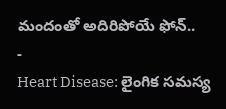మందంతో అదిరిపోయే ఫోన్..
-
Heart Disease: లైంగిక సమస్య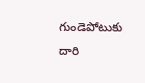గుండెపోటుకు దారి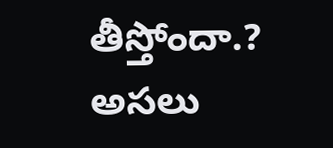తీస్తోందా.? అసలు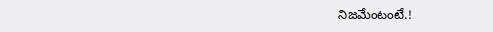నిజమేంటంటే.!